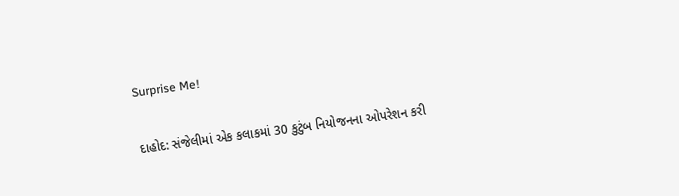Surprise Me!

દાહોદ: સંજેલીમાં એક કલાકમાં 30 કુટુંબ નિયોજનના ઓપરેશન કરી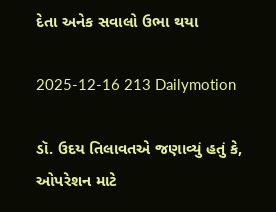દેતા અનેક સવાલો ઉભા થયા

2025-12-16 213 Dailymotion

ડૉ. ઉદય તિલાવતએ જણાવ્યું હતું કે, ઓપરેશન માટે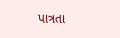પાત્રતા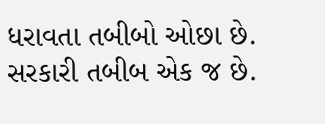ધરાવતા તબીબો ઓછા છે. સરકારી તબીબ એક જ છે.